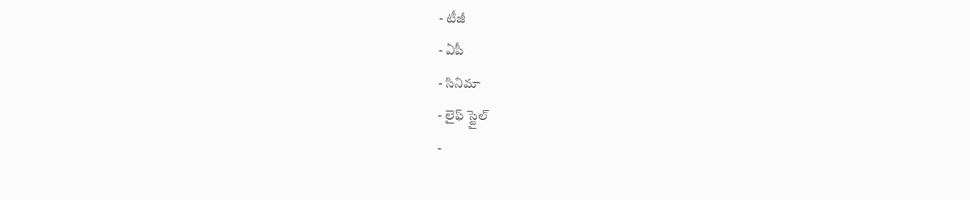- టీజీ
- ఏపీ
- సినిమా
- లైఫ్ స్టైల్
-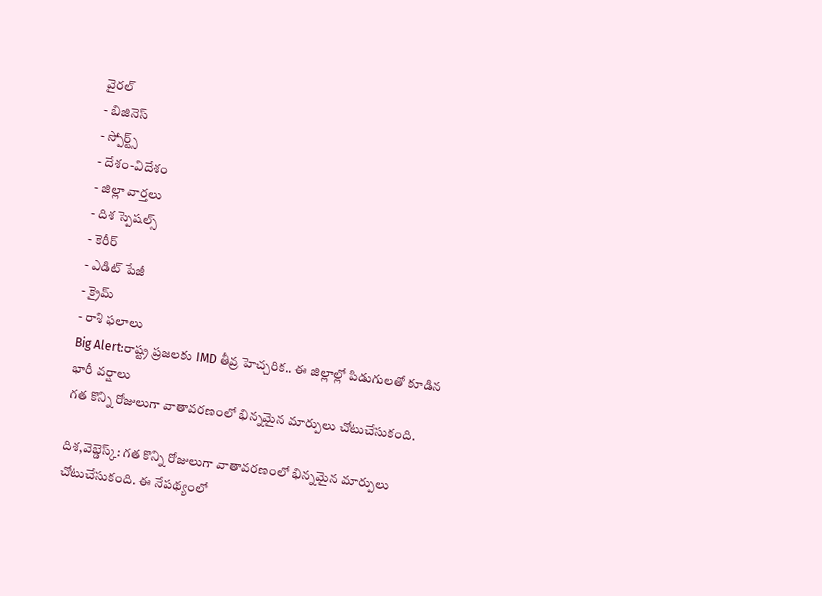వైరల్
- బిజినెస్
- స్పోర్ట్స్
- దేశం-విదేశం
- జిల్లా వార్తలు
- దిశ స్పెషల్స్
- కెరీర్
- ఎడిట్ పేజీ
- క్రైమ్
- రాశి ఫలాలు
Big Alert:రాష్ట్ర ప్రజలకు IMD తీవ్ర హెచ్చరిక.. ఈ జిల్లాల్లో పిడుగులతో కూడిన భారీ వర్షాలు
గత కొన్ని రోజులుగా వాతావరణంలో భిన్నమైన మార్పులు చోటుచేసుకంది.

దిశ,వెబ్డెస్క్: గత కొన్ని రోజులుగా వాతావరణంలో భిన్నమైన మార్పులు చోటుచేసుకంది. ఈ నేపథ్యంలో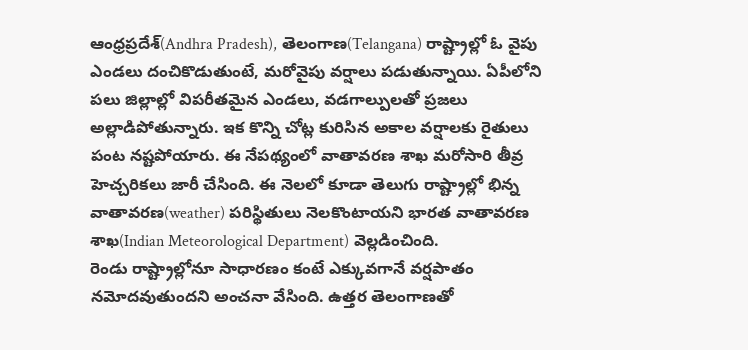ఆంధ్రప్రదేశ్(Andhra Pradesh), తెలంగాణ(Telangana) రాష్ట్రాల్లో ఓ వైపు ఎండలు దంచికొడుతుంటే, మరోవైపు వర్షాలు పడుతున్నాయి. ఏపీలోని పలు జిల్లాల్లో విపరీతమైన ఎండలు, వడగాల్పులతో ప్రజలు అల్లాడిపోతున్నారు. ఇక కొన్ని చోట్ల కురిసిన అకాల వర్షాలకు రైతులు పంట నష్టపోయారు. ఈ నేపథ్యంలో వాతావరణ శాఖ మరోసారి తీవ్ర హెచ్చరికలు జారీ చేసింది. ఈ నెలలో కూడా తెలుగు రాష్ట్రాల్లో భిన్న వాతావరణ(weather) పరిస్థితులు నెలకొంటాయని భారత వాతావరణ శాఖ(Indian Meteorological Department) వెల్లడించింది.
రెండు రాష్ట్రాల్లోనూ సాధారణం కంటే ఎక్కువగానే వర్షపాతం నమోదవుతుందని అంచనా వేసింది. ఉత్తర తెలంగాణతో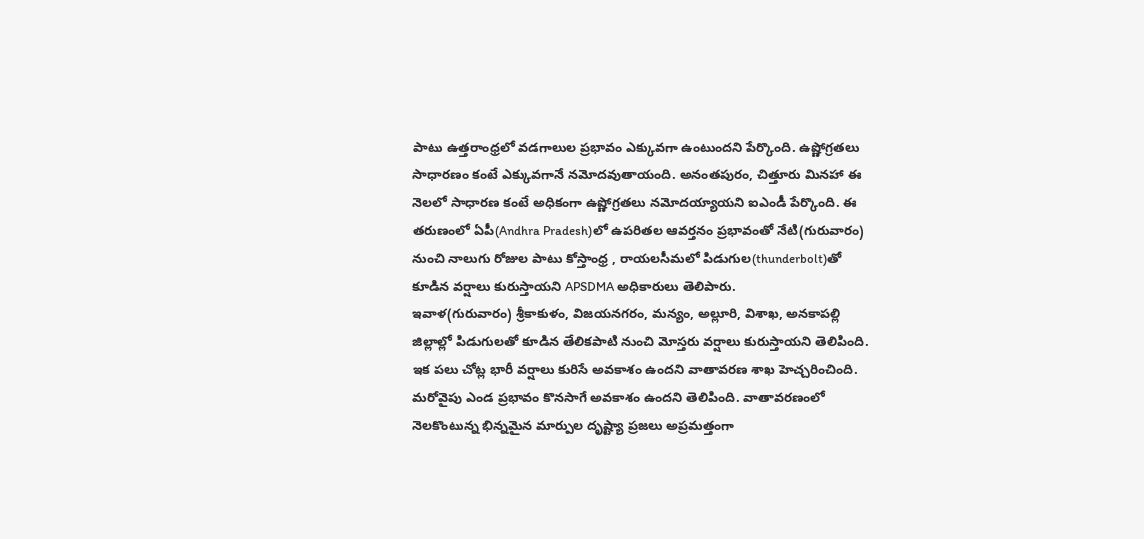పాటు ఉత్తరాంధ్రలో వడగాలుల ప్రభావం ఎక్కువగా ఉంటుందని పేర్కొంది. ఉష్ణోగ్రతలు సాధారణం కంటే ఎక్కువగానే నమోదవుతాయంది. అనంతపురం, చిత్తూరు మినహా ఈ నెలలో సాధారణ కంటే అధికంగా ఉష్ణోగ్రతలు నమోదయ్యాయని ఐఎండీ పేర్కొంది. ఈ తరుణంలో ఏపీ(Andhra Pradesh)లో ఉపరితల ఆవర్తనం ప్రభావంతో నేటి(గురువారం) నుంచి నాలుగు రోజుల పాటు కోస్తాంధ్ర , రాయలసీమలో పిడుగుల(thunderbolt)తో కూడిన వర్షాలు కురుస్తాయని APSDMA అధికారులు తెలిపారు.
ఇవాళ(గురువారం) శ్రీకాకుళం, విజయనగరం, మన్యం, అల్లూరి, విశాఖ, అనకాపల్లి జిల్లాల్లో పిడుగులతో కూడిన తేలికపాటి నుంచి మోస్తరు వర్షాలు కురుస్తాయని తెలిపింది. ఇక పలు చోట్ల భారీ వర్షాలు కురిసే అవకాశం ఉందని వాతావరణ శాఖ హెచ్చరించింది. మరోవైపు ఎండ ప్రభావం కొనసాగే అవకాశం ఉందని తెలిపింది. వాతావరణంలో నెలకొంటున్న భిన్నమైన మార్పుల దృష్ట్యా ప్రజలు అప్రమత్తంగా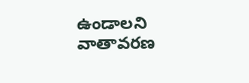ఉండాలని వాతావరణ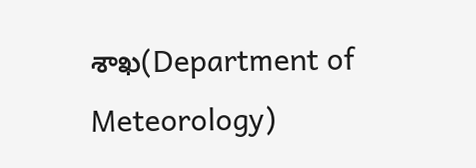శాఖ(Department of Meteorology)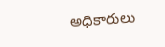అధికారులు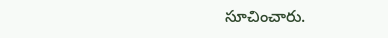సూచించారు.